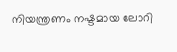നിയന്ത്രണം നഷ്ടമായ ലോറി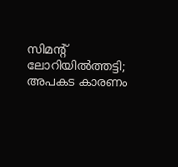സിമന്റ് ലോറിയിൽത്തട്ടി; അപകട കാരണം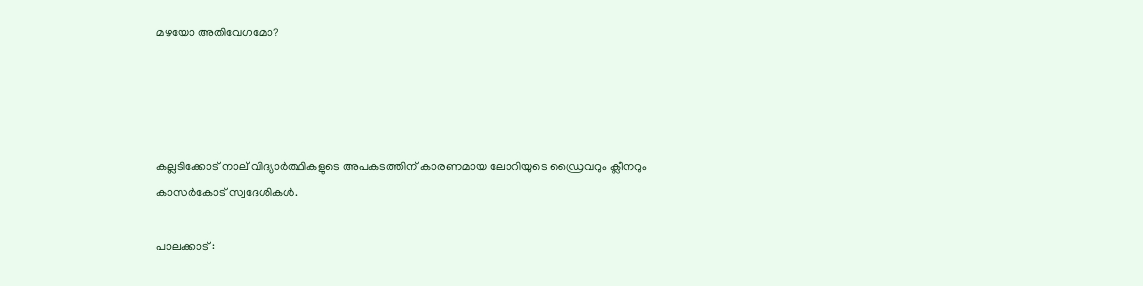മഴയോ അതിവേഗമോ?




കല്ലടിക്കോട് നാല് വിദ്യാർത്ഥികളുടെ അപകടത്തിന് കാരണമായ ലോറിയുടെ ഡ്രൈവറും ക്ലീനറും കാസർകോട് സ്വദേശികൾ.

പാലക്കാട് :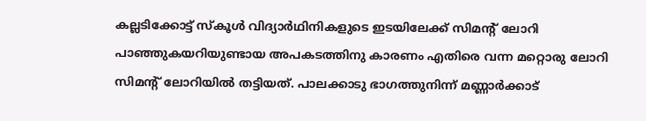കല്ലടിക്കോട്ട് സ്കൂൾ വിദ്യാർഥിനികളുടെ ഇടയിലേക്ക് സിമന്റ് ലോറി പാഞ്ഞുകയറിയുണ്ടായ അപകടത്തിനു കാരണം എതിരെ വന്ന മറ്റൊരു ലോറി സിമന്റ് ലോറിയിൽ തട്ടിയത്. പാലക്കാടു ഭാഗത്തുനിന്ന് മണ്ണാർക്കാട്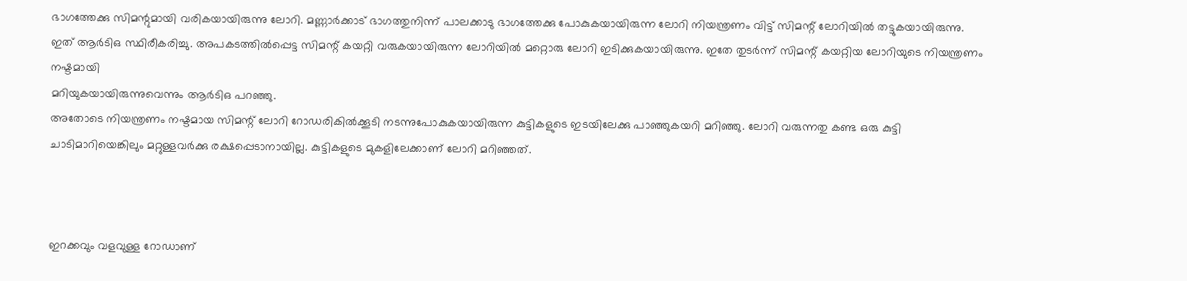ഭാഗത്തേക്കു സിമന്റുമായി വരികയായിരുന്നു ലോറി. മണ്ണാർക്കാട് ഭാഗത്തുനിന്ന് പാലക്കാടു ഭാഗത്തേക്കു പോകുകയായിരുന്ന ലോറി നിയന്ത്രണം വിട്ട് സിമന്റ് ലോറിയിൽ തട്ടുകയായിരുന്നു. ഇത് ആർടിഒ സ്ഥിരീകരിച്ചു. അപകടത്തിൽപ്പെട്ട സിമന്റ് കയറ്റി വരുകയായിരുന്ന ലോറിയിൽ മറ്റൊരു ലോറി ഇടിക്കുകയായിരുന്നു. ഇതേ തുടർന്ന് സിമന്റ് കയറ്റിയ ലോറിയുടെ നിയന്ത്രണം നഷ്ടമായി
മറിയുകയായിരുന്നുവെന്നും ആർടിഒ പറഞ്ഞു.
അതോടെ നിയന്ത്രണം നഷ്ടമായ സിമന്റ് ലോറി റോഡരികിൽക്കൂടി നടന്നുപോകുകയായിരുന്ന കുട്ടികളുടെ ഇടയിലേക്കു പാഞ്ഞുകയറി മറിഞ്ഞു. ലോറി വരുന്നതു കണ്ട ഒരു കുട്ടി ചാടിമാറിയെങ്കിലും മറ്റുള്ളവർക്കു രക്ഷപ്പെടാനായില്ല. കുട്ടികളുടെ മുകളിലേക്കാണ് ലോറി മറിഞ്ഞത്.



ഇറക്കവും വളവുള്ള റോഡാണ്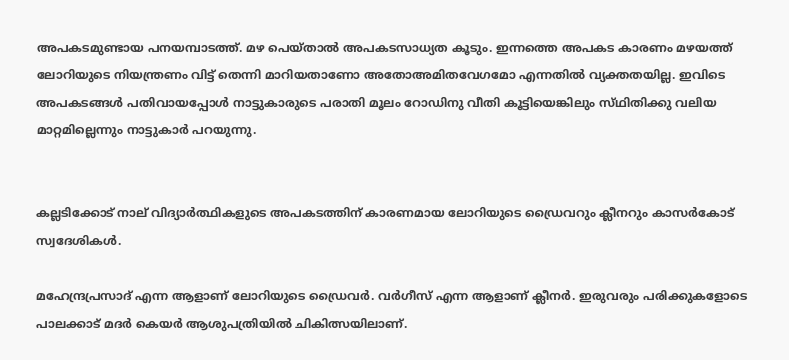അപകടമുണ്ടായ പനയമ്പാടത്ത്. മഴ പെയ്താൽ അപകടസാധ്യത കൂടും. ഇന്നത്തെ അപകട കാരണം മഴയത്ത് ലോറിയുടെ നിയന്ത്രണം വിട്ട് തെന്നി മാറിയതാണോ അതോഅമിതവേഗമോ എന്നതിൽ വ്യക്തതയില്ല. ഇവിടെ അപകടങ്ങൾ പതിവായപ്പോൾ നാട്ടുകാരുടെ പരാതി മൂലം റോഡിനു വീതി കൂട്ടിയെങ്കിലും സ്‌ഥിതിക്കു വലിയ മാറ്റമില്ലെന്നും നാട്ടുകാർ പറയുന്നു.


കല്ലടിക്കോട് നാല് വിദ്യാർത്ഥികളുടെ അപകടത്തിന് കാരണമായ ലോറിയുടെ ഡ്രൈവറും ക്ലീനറും കാസർകോട് സ്വദേശികൾ.

മഹേന്ദ്രപ്രസാദ് എന്ന ആളാണ് ലോറിയുടെ ഡ്രൈവർ. വർഗീസ് എന്ന ആളാണ് ക്ലീനർ. ഇരുവരും പരിക്കുകളോടെ പാലക്കാട് മദർ കെയർ ആശുപത്രിയിൽ ചികിത്സയിലാണ്.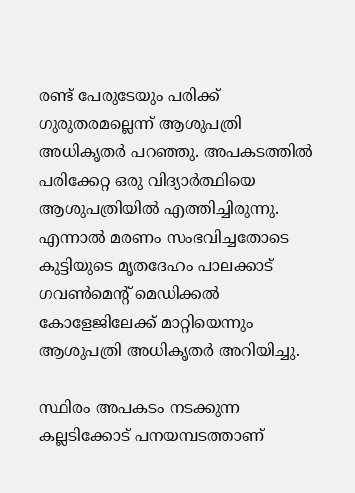രണ്ട് പേരുടേയും പരിക്ക് ഗുരുതരമല്ലെന്ന് ആശുപത്രി അധികൃതർ പറഞ്ഞു. അപകടത്തിൽ പരിക്കേറ്റ ഒരു വിദ്യാർത്ഥിയെ ആശുപത്രിയിൽ എത്തിച്ചിരുന്നു. എന്നാൽ മരണം സംഭവിച്ചതോടെ കുട്ടിയുടെ മൃതദേഹം പാലക്കാട് ഗവൺമെന്റ് മെഡിക്കൽ കോളേജിലേക്ക് മാറ്റിയെന്നും ആശുപത്രി അധികൃതർ അറിയിച്ചു.

സ്ഥിരം അപകടം നടക്കുന്ന കല്ലടിക്കോട് പനയമ്പടത്താണ്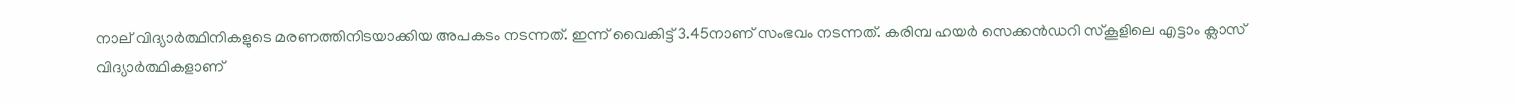നാല് വിദ്യാർത്ഥിനികളുടെ മരണത്തിനിടയാക്കിയ അപകടം നടന്നത്. ഇന്ന് വൈകിട്ട് 3.45നാണ് സംഭവം നടന്നത്. കരിമ്പ ഹയർ സെക്കൻഡറി സ്കൂളിലെ എട്ടാം ക്ലാസ് വിദ്യാർത്ഥികളാണ്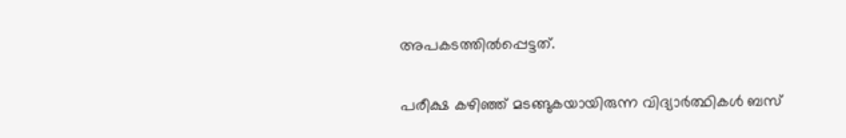അപകടത്തിൽപ്പെട്ടത്.

പരീക്ഷ കഴിഞ്ഞ് മടങ്ങുകയായിരുന്ന വിദ്യാർത്ഥികൾ ബസ്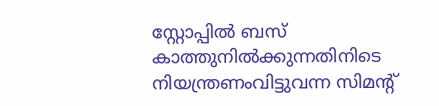സ്റ്റോപ്പിൽ ബസ് കാത്തുനിൽക്കുന്നതിനിടെ നിയന്ത്രണംവിട്ടുവന്ന സിമൻ്റ്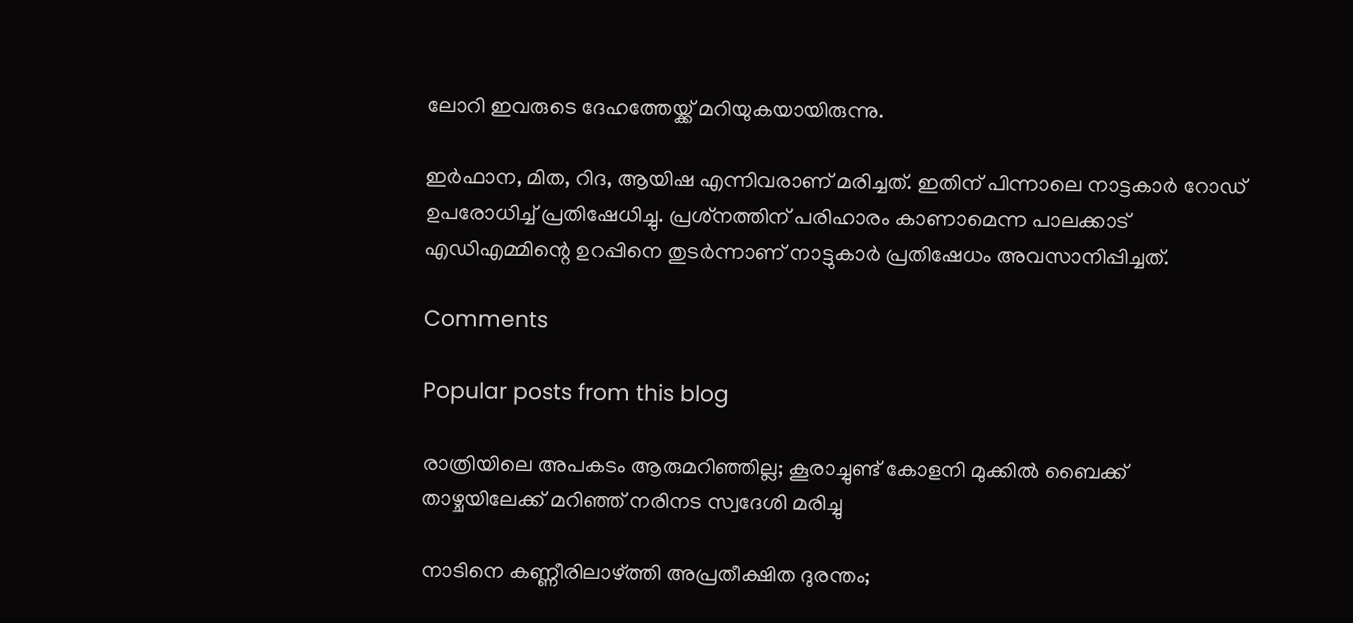ലോറി ഇവരുടെ ദേഹത്തേയ്ക്ക് മറിയുകയായിരുന്നു.

ഇർഫാന, മിത, റിദ, ആയിഷ എന്നിവരാണ് മരിച്ചത്. ഇതിന് പിന്നാലെ നാട്ടകാർ റോഡ് ഉപരോധിച്ച് പ്രതിഷേധിച്ചു. പ്രശ്‌നത്തിന് പരിഹാരം കാണാമെന്ന പാലക്കാട് എഡിഎമ്മിന്റെ ഉറപ്പിനെ തുടർന്നാണ് നാട്ടുകാർ പ്രതിഷേധം അവസാനിപ്പിച്ചത്.

Comments

Popular posts from this blog

രാത്രിയിലെ അപകടം ആരുമറിഞ്ഞില്ല; കൂരാച്ചുണ്ട് കോളനി മുക്കിൽ ബൈക്ക് താഴ്ചയിലേക്ക് മറിഞ്ഞ് നരിനട സ്വദേശി മരിച്ചു

നാടിനെ കണ്ണീരിലാഴ്ത്തി അപ്രതീക്ഷിത ദുരന്തം;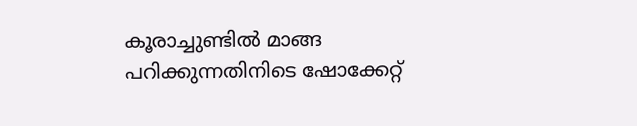കൂരാച്ചുണ്ടിൽ മാങ്ങ പറിക്കുന്നതിനിടെ ഷോക്കേറ്റ്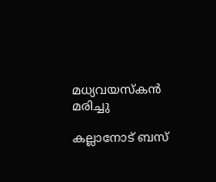മധ്യവയസ്കൻ മരിച്ചു

കല്ലാനോട് ബസ്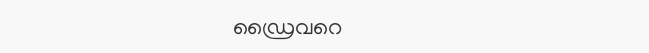ഡ്രൈവറെ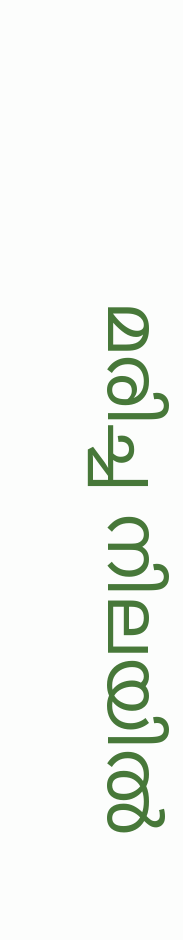മരിച്ച നിലയിൽ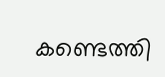കണ്ടെത്തി